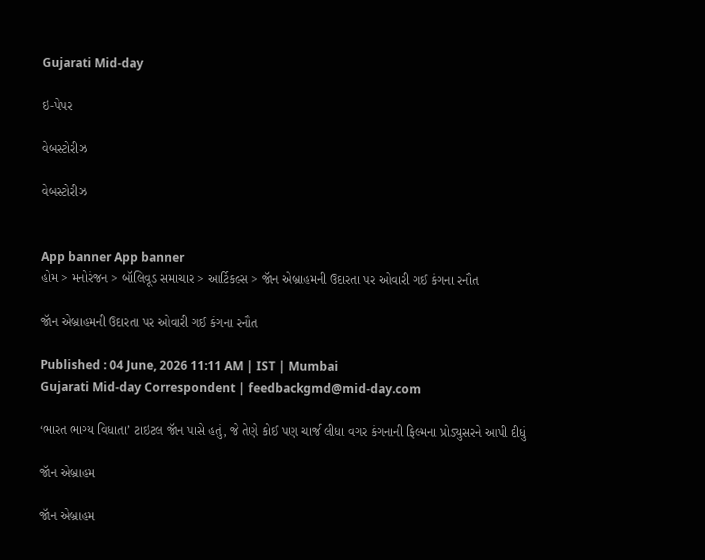Gujarati Mid-day

ઇ-પેપર

વેબસ્ટોરીઝ

વેબસ્ટોરીઝ


App banner App banner
હોમ > મનોરંજન > બૉલિવૂડ સમાચાર > આર્ટિકલ્સ > જા‍ૅન એબ્રાહમની ઉદારતા પર ઓવારી ગઈ કંગના રનૌત

જા‍ૅન એબ્રાહમની ઉદારતા પર ઓવારી ગઈ કંગના રનૌત

Published : 04 June, 2026 11:11 AM | IST | Mumbai
Gujarati Mid-day Correspondent | feedbackgmd@mid-day.com

‘ભારત ભાગ્ય વિધાતા’ ટાઇટલ જૉન પાસે હતું, જે તેણે કોઈ પણ ચાર્જ લીધા વગર કંગનાની ફિલ્મના પ્રોડ્યુસરને આપી દીધું

જા‍ૅન એબ્રાહમ

જા‍ૅન એબ્રાહમ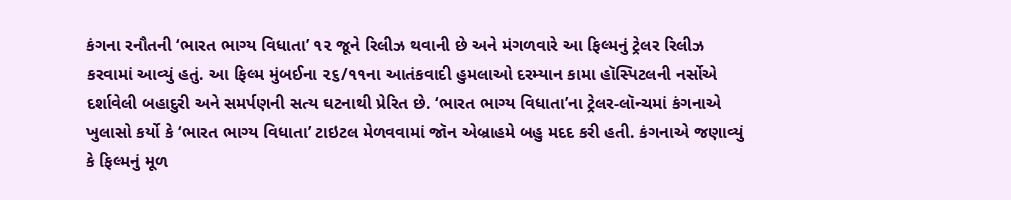કંગના રનૌતની ‘ભારત ભાગ્ય વિધાતા’ ૧૨ જૂને રિલીઝ થવાની છે અને મંગળવારે આ ફિલ્મનું ટ્રેલર રિલીઝ કરવામાં આવ્યું હતું. આ ફિલ્મ મુંબઈના ૨૬/૧૧ના આતંકવાદી હુમલાઓ દરમ્યાન કામા હૉસ્પિટલની નર્સોએ દર્શાવેલી બહાદુરી અને સમર્પણની સત્ય ઘટનાથી પ્રેરિત છે. ‘ભારત ભાગ્ય વિધાતા’ના ટ્રેલર-લૉન્ચમાં કંગનાએ ખુલાસો કર્યો કે ‘ભારત ભાગ્ય વિધાતા’ ટાઇટલ મેળવવામાં જૉન એબ્રાહમે બહુ મદદ કરી હતી. કંગનાએ જણાવ્યું કે ફિલ્મનું મૂળ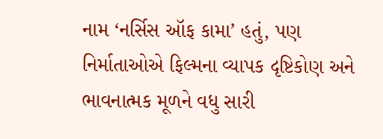નામ ‘નર્સિસ ઑફ કામા’ હતું, પણ નિર્માતાઓએ ફિલ્મના વ્યાપક દૃષ્ટિકોણ અને ભાવનાત્મક મૂળને વધુ સારી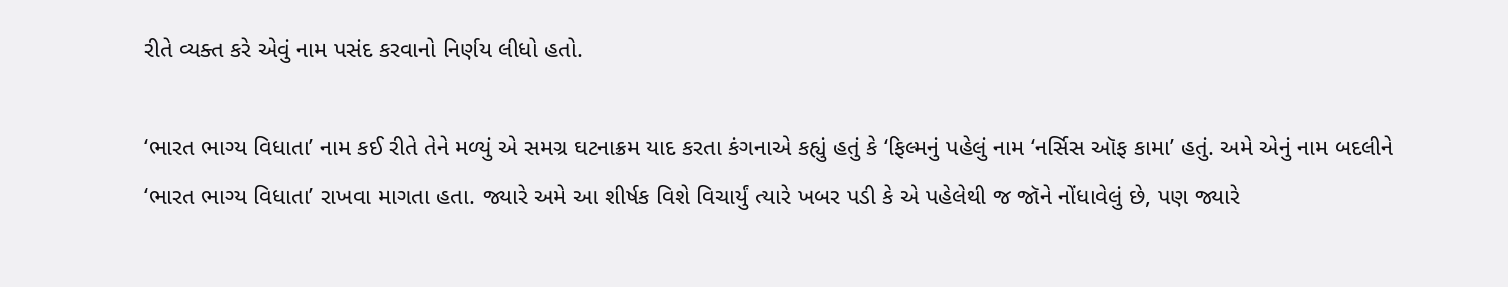રીતે વ્યક્ત કરે એવું નામ પસંદ કરવાનો નિર્ણય લીધો હતો.

‘ભારત ભાગ્ય વિધાતા’ નામ કઈ રીતે તેને મળ્યું એ સમગ્ર ઘટનાક્રમ યાદ કરતા કંગનાએ કહ્યું હતું કે ‘ફિલ્મનું પહેલું નામ ‘નર્સિસ ઑફ કામા’ હતું. અમે એનું નામ બદલીને ‘ભારત ભાગ્ય વિધાતા’ રાખવા માગતા હતા. જ્યારે અમે આ શીર્ષક વિશે વિચાર્યું ત્યારે ખબર પડી કે એ પહેલેથી જ જૉને નોંધાવેલું છે, પણ જ્યારે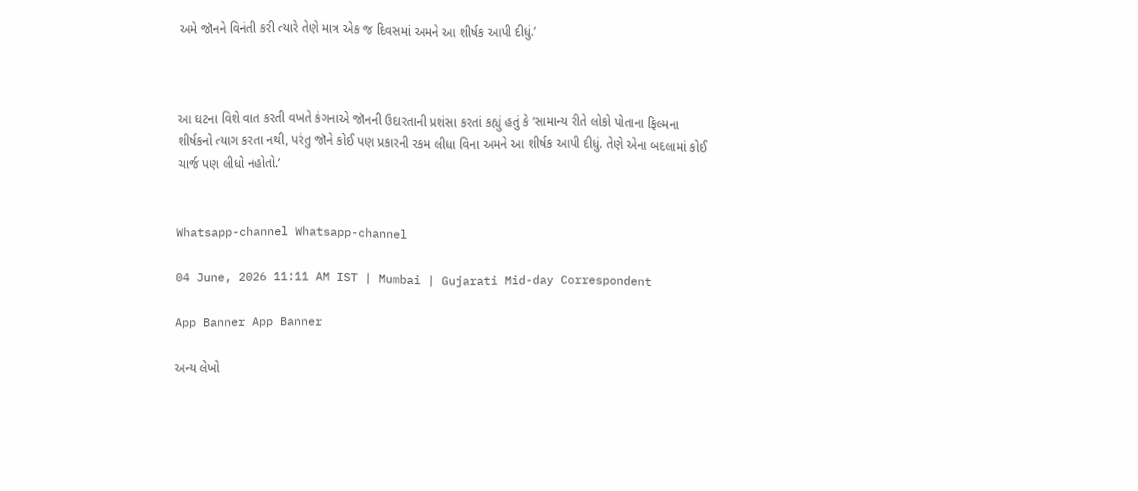અમે જૉનને વિનંતી કરી ત્યારે તેણે માત્ર એક જ દિવસમાં અમને આ શીર્ષક આપી દીધું.’



આ ઘટના વિશે વાત કરતી વખતે કંગનાએ જૉનની ઉદારતાની પ્રશંસા કરતાં કહ્યું હતું કે ‘સામાન્ય રીતે લોકો પોતાના ફિલ્મના શીર્ષકનો ત્યાગ કરતા નથી, પરંતુ જૉને કોઈ પણ પ્રકારની રકમ લીધા વિના અમને આ શીર્ષક આપી દીધું. તેણે એના બદલામાં કોઈ ચાર્જ પણ લીધો નહોતો.’


Whatsapp-channel Whatsapp-channel

04 June, 2026 11:11 AM IST | Mumbai | Gujarati Mid-day Correspondent

App Banner App Banner

અન્ય લેખો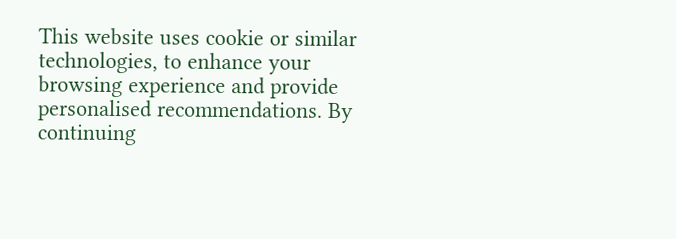This website uses cookie or similar technologies, to enhance your browsing experience and provide personalised recommendations. By continuing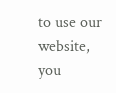to use our website, you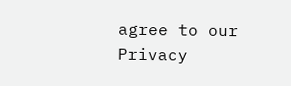agree to our Privacy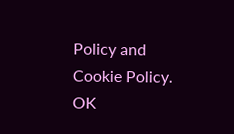Policy and Cookie Policy. OK